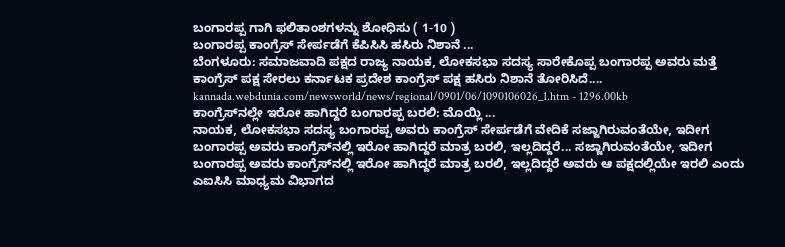ಬಂಗಾರಪ್ಪ ಗಾಗಿ ಫಲಿತಾಂಶಗಳನ್ನು ಶೋಧಿಸು ( 1-10 )
ಬಂಗಾರಪ್ಪ ಕಾಂಗ್ರೆಸ್‌‌ ಸೇರ್ಪಡೆಗೆ ಕೆಪಿಸಿಸಿ ಹಸಿರು ನಿಶಾನೆ ...
ಬೆಂಗಳೂರು: ಸಮಾಜವಾದಿ ಪಕ್ಷದ ರಾಜ್ಯ ನಾಯಕ, ಲೋಕಸಭಾ ಸದಸ್ಯ ಸಾರೇಕೊಪ್ಪ ಬಂಗಾರಪ್ಪ ಅವರು ಮತ್ತೆ ಕಾಂಗ್ರೆಸ್ ಪಕ್ಷ ಸೇರಲು ಕರ್ನಾಟಕ ಪ್ರದೇಶ ಕಾಂಗ್ರೆಸ್ ಪಕ್ಷ ಹಸಿರು ನಿಶಾನೆ ತೋರಿಸಿದೆ....
kannada.webdunia.com/newsworld/news/regional/0901/06/1090106026_1.htm - 1296.00kb
ಕಾಂಗ್ರೆಸ್‌ನಲ್ಲೇ ಇರೋ ಹಾಗಿದ್ದರೆ ಬಂಗಾರಪ್ಪ ಬರಲಿ: ಮೊಯ್ಲಿ ...
ನಾಯಕ, ಲೋಕಸಭಾ ಸದಸ್ಯ ಬಂಗಾರಪ್ಪ ಅವರು ಕಾಂಗ್ರೆಸ್ ಸೇರ್ಪಡೆಗೆ ವೇದಿಕೆ ಸಜ್ಜಾಗಿರುವಂತೆಯೇ, ಇದೀಗ ಬಂಗಾರಪ್ಪ ಅವರು ಕಾಂಗ್ರೆಸ್‌ನಲ್ಲಿ ಇರೋ ಹಾಗಿದ್ದರೆ ಮಾತ್ರ ಬರಲಿ, ಇಲ್ಲದಿದ್ದರೆ... ಸಜ್ಜಾಗಿರುವಂತೆಯೇ, ಇದೀಗ ಬಂಗಾರಪ್ಪ ಅವರು ಕಾಂಗ್ರೆಸ್‌ನಲ್ಲಿ ಇರೋ ಹಾಗಿದ್ದರೆ ಮಾತ್ರ ಬರಲಿ, ಇಲ್ಲದಿದ್ದರೆ ಅವರು ಆ ಪಕ್ಷದಲ್ಲಿಯೇ ಇರಲಿ ಎಂದು ಎಐಸಿಸಿ ಮಾಧ್ಯಮ ವಿಭಾಗದ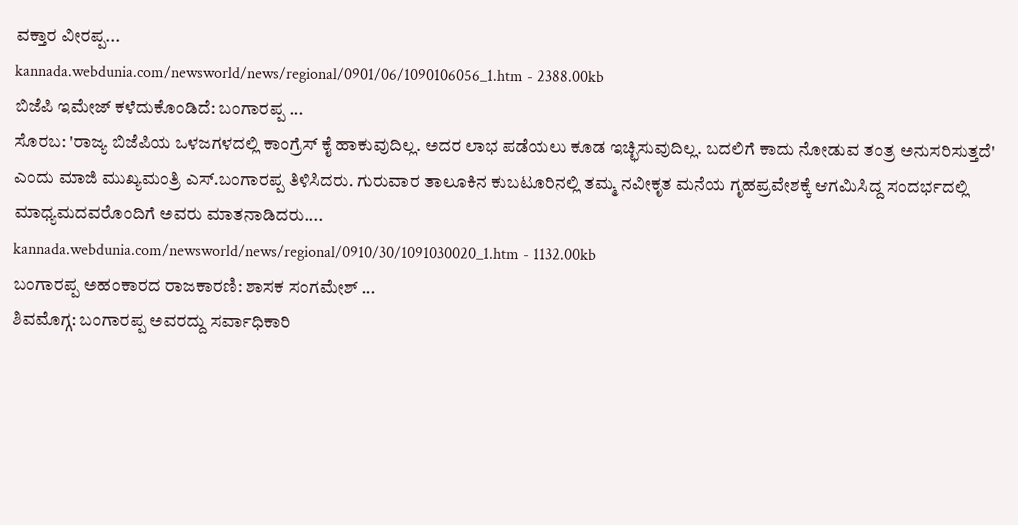ವಕ್ತಾರ ವೀರಪ್ಪ...
kannada.webdunia.com/newsworld/news/regional/0901/06/1090106056_1.htm - 2388.00kb
ಬಿಜೆಪಿ ಇಮೇಜ್ ಕಳೆದುಕೊಂಡಿದೆ: ಬಂಗಾರಪ್ಪ ...
ಸೊರಬ: 'ರಾಜ್ಯ ಬಿಜೆಪಿಯ ಒಳಜಗಳದಲ್ಲಿ ಕಾಂಗ್ರೆಸ್ ಕೈ ಹಾಕುವುದಿಲ್ಲ. ಅದರ ಲಾಭ ಪಡೆಯಲು ಕೂಡ ಇಚ್ಛಿಸುವುದಿಲ್ಲ. ಬದಲಿಗೆ ಕಾದು ನೋಡುವ ತಂತ್ರ ಅನುಸರಿಸುತ್ತದೆ' ಎಂದು ಮಾಜಿ ಮುಖ್ಯಮಂತ್ರಿ ಎಸ್.ಬಂಗಾರಪ್ಪ ತಿಳಿಸಿದರು. ಗುರುವಾರ ತಾಲೂಕಿನ ಕುಬಟೂರಿನಲ್ಲಿ ತಮ್ಮ ನವೀಕೃತ ಮನೆಯ ಗೃಹಪ್ರವೇಶಕ್ಕೆ ಆಗಮಿಸಿದ್ದ ಸಂದರ್ಭದಲ್ಲಿ ಮಾಧ್ಯಮದವರೊಂದಿಗೆ ಅವರು ಮಾತನಾಡಿದರು....
kannada.webdunia.com/newsworld/news/regional/0910/30/1091030020_1.htm - 1132.00kb
ಬಂಗಾರಪ್ಪ ಅಹಂಕಾರದ ರಾಜಕಾರಣಿ: ಶಾಸಕ ಸಂಗಮೇಶ್ ...
ಶಿವಮೊಗ್ಗ: ಬಂಗಾರಪ್ಪ ಅವರದ್ದು ಸರ್ವಾಧಿಕಾರಿ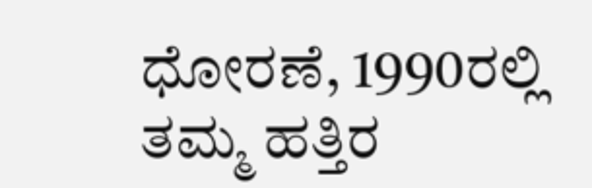ಧೋರಣೆ, 1990ರಲ್ಲಿ ತಮ್ಮ ಹತ್ತಿರ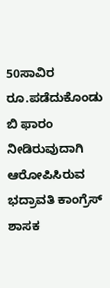50ಸಾವಿರ ರೂ.ಪಡೆದುಕೊಂಡು ಬಿ ಫಾರಂ ನೀಡಿರುವುದಾಗಿ ಆರೋಪಿಸಿರುವ ಭದ್ರಾವತಿ ಕಾಂಗ್ರೆಸ್ ಶಾಸಕ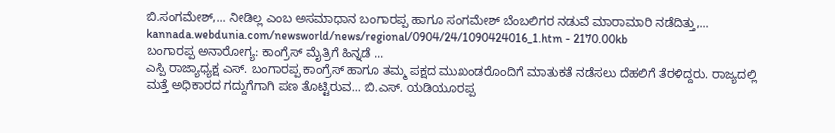ಬಿ.ಸಂಗಮೇಶ್,... ನೀಡಿಲ್ಲ ಎಂಬ ಅಸಮಾಧಾನ ಬಂಗಾರಪ್ಪ ಹಾಗೂ ಸಂಗಮೇಶ್ ಬೆಂಬಲಿಗರ ನಡುವೆ ಮಾರಾಮಾರಿ ನಡೆದಿತ್ತು,...
kannada.webdunia.com/newsworld/news/regional/0904/24/1090424016_1.htm - 2170.00kb
ಬಂಗಾರಪ್ಪ ಅನಾರೋಗ್ಯ: ಕಾಂಗ್ರೆಸ್ ಮೈತ್ರಿಗೆ ಹಿನ್ನಡೆ ...
ಎಸ್ಪಿ ರಾಜ್ಯಾಧ್ಯಕ್ಷ ಎಸ್. ಬಂಗಾರಪ್ಪ ಕಾಂಗ್ರೆಸ್ ಹಾಗೂ ತಮ್ಮ ಪಕ್ಷದ ಮುಖಂಡರೊಂದಿಗೆ ಮಾತುಕತೆ ನಡೆಸಲು ದೆಹಲಿಗೆ ತೆರಳಿದ್ದರು. ರಾಜ್ಯದಲ್ಲಿ ಮತ್ತೆ ಅಧಿಕಾರದ ಗದ್ದುಗೆಗಾಗಿ ಪಣ ತೊಟ್ಟಿರುವ... ಬಿ.ಎಸ್. ಯಡಿಯೂರಪ್ಪ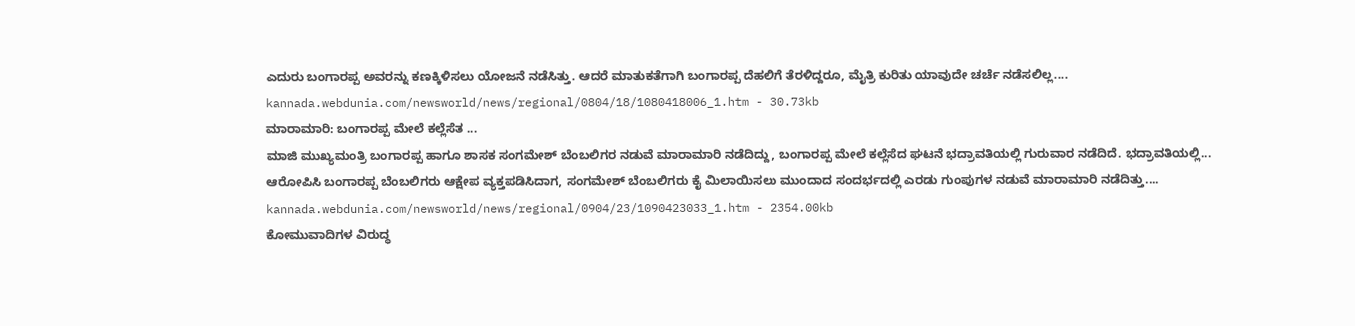ಎದುರು ಬಂಗಾರಪ್ಪ ಅವರನ್ನು ಕಣಕ್ಕಿಳಿಸಲು ಯೋಜನೆ ನಡೆಸಿತ್ತು. ಆದರೆ ಮಾತುಕತೆಗಾಗಿ ಬಂಗಾರಪ್ಪ ದೆಹಲಿಗೆ ತೆರಳಿದ್ದರೂ, ಮೈತ್ರಿ ಕುರಿತು ಯಾವುದೇ ಚರ್ಚೆ ನಡೆಸಲಿಲ್ಲ....
kannada.webdunia.com/newsworld/news/regional/0804/18/1080418006_1.htm - 30.73kb
ಮಾರಾಮಾರಿ: ಬಂಗಾರಪ್ಪ ಮೇಲೆ ಕಲ್ಲೆಸೆತ ...
ಮಾಜಿ ಮುಖ್ಯಮಂತ್ರಿ ಬಂಗಾರಪ್ಪ ಹಾಗೂ ಶಾಸಕ ಸಂಗಮೇಶ್ ಬೆಂಬಲಿಗರ ನಡುವೆ ಮಾರಾಮಾರಿ ನಡೆದಿದ್ದು, ಬಂಗಾರಪ್ಪ ಮೇಲೆ ಕಲ್ಲೆಸೆದ ಘಟನೆ ಭದ್ರಾವತಿಯಲ್ಲಿ ಗುರುವಾರ ನಡೆದಿದೆ. ಭದ್ರಾವತಿಯಲ್ಲಿ... ಆರೋಪಿಸಿ ಬಂಗಾರಪ್ಪ ಬೆಂಬಲಿಗರು ಆಕ್ಷೇಪ ವ್ಯಕ್ತಪಡಿಸಿದಾಗ, ಸಂಗಮೇಶ್ ಬೆಂಬಲಿಗರು ಕೈ ಮಿಲಾಯಿಸಲು ಮುಂದಾದ ಸಂದರ್ಭದಲ್ಲಿ ಎರಡು ಗುಂಪುಗಳ ನಡುವೆ ಮಾರಾಮಾರಿ ನಡೆದಿತ್ತು....
kannada.webdunia.com/newsworld/news/regional/0904/23/1090423033_1.htm - 2354.00kb
ಕೋಮುವಾದಿಗಳ ವಿರುದ್ಧ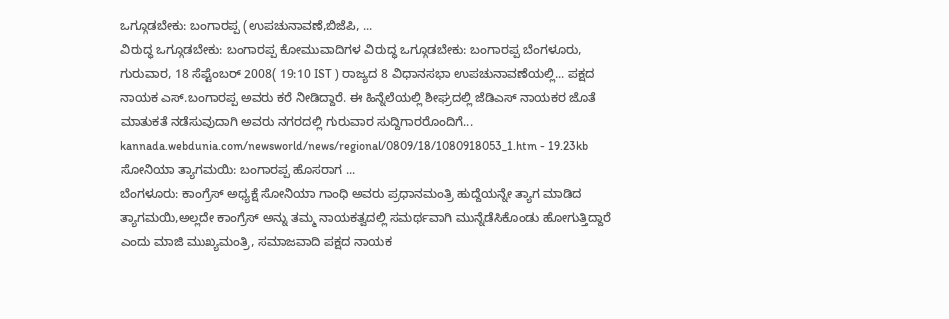ಒಗ್ಗೂಡಬೇಕು: ಬಂಗಾರಪ್ಪ (ಉಪಚುನಾವಣೆ,ಬಿಜೆಪಿ, ...
ವಿರುದ್ಧ ಒಗ್ಗೂಡಬೇಕು: ಬಂಗಾರಪ್ಪ ಕೋಮುವಾದಿಗಳ ವಿರುದ್ಧ ಒಗ್ಗೂಡಬೇಕು: ಬಂಗಾರಪ್ಪ ಬೆಂಗಳೂರು, ಗುರುವಾರ, 18 ಸೆಪ್ಟೆಂಬರ್ 2008( 19:10 IST ) ರಾಜ್ಯದ 8 ವಿಧಾನಸಭಾ ಉಪಚುನಾವಣೆಯಲ್ಲಿ... ಪಕ್ಷದ ನಾಯಕ ಎಸ್.ಬಂಗಾರಪ್ಪ ಅವರು ಕರೆ ನೀಡಿದ್ದಾರೆ. ಈ ಹಿನ್ನೆಲೆಯಲ್ಲಿ ಶೀಘ್ರದಲ್ಲಿ ಜೆಡಿಎಸ್ ನಾಯಕರ ಜೊತೆ ಮಾತುಕತೆ ನಡೆಸುವುದಾಗಿ ಅವರು ನಗರದಲ್ಲಿ ಗುರುವಾರ ಸುದ್ದಿಗಾರರೊಂದಿಗೆ...
kannada.webdunia.com/newsworld/news/regional/0809/18/1080918053_1.htm - 19.23kb
ಸೋನಿಯಾ ತ್ಯಾಗಮಯಿ: ಬಂಗಾರಪ್ಪ ಹೊಸರಾಗ ...
ಬೆಂಗಳೂರು: ಕಾಂಗ್ರೆಸ್ ಅಧ್ಯಕ್ಷೆ ಸೋನಿಯಾ ಗಾಂಧಿ ಅವರು ಪ್ರಧಾನಮಂತ್ರಿ ಹುದ್ದೆಯನ್ನೇ ತ್ಯಾಗ ಮಾಡಿದ ತ್ಯಾಗಮಯಿ,ಅಲ್ಲದೇ ಕಾಂಗ್ರೆಸ್ ಅನ್ನು ತಮ್ಮ ನಾಯಕತ್ವದಲ್ಲಿ ಸಮರ್ಥವಾಗಿ ಮುನ್ನೆಡೆಸಿಕೊಂಡು ಹೋಗುತ್ತಿದ್ದಾರೆ ಎಂದು ಮಾಜಿ ಮುಖ್ಯಮಂತ್ರಿ, ಸಮಾಜವಾದಿ ಪಕ್ಷದ ನಾಯಕ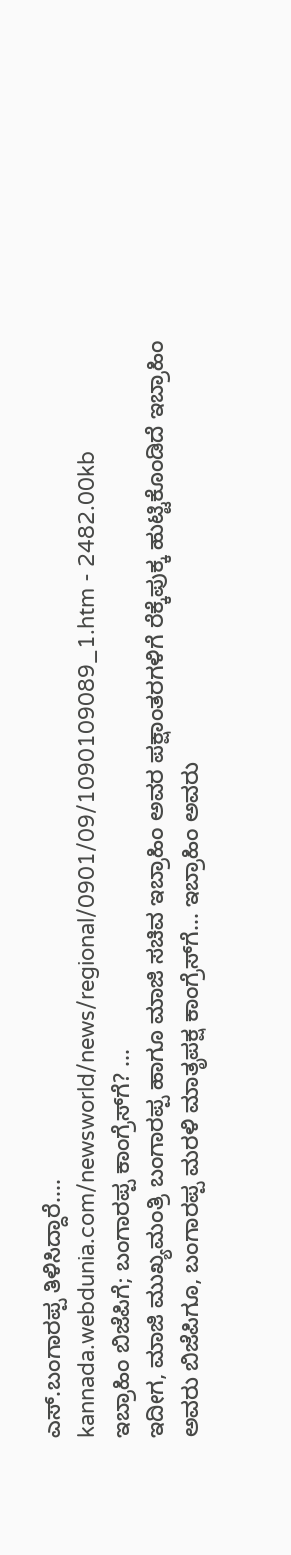ಎಸ್.ಬಂಗಾರಪ್ಪ ತಿಳಿಸಿದ್ದಾರೆ....
kannada.webdunia.com/newsworld/news/regional/0901/09/1090109089_1.htm - 2482.00kb
ಇಬ್ರಾಹಿಂ ಬಿಜೆಪಿಗೆ; ಬಂಗಾರಪ್ಪ ಕಾಂಗ್ರೆಸ್‌ಗೆ? ...
ಇದೀಗ, ಮಾಜಿ ಮುಖ್ಯಮಂತ್ರಿ ಬಂಗಾರಪ್ಪ ಹಾಗೂ ಮಾಜಿ ಸಚಿವ ಇಬ್ರಾಹಿಂ ಅವರ ಪಕ್ಷಾಂತರಗಳಿಗೆ ರೆಕ್ಕೆಪುಕ್ಕ ಹುಟ್ಟಿಕೊಂಡಿದೆ ಇಬ್ರಾಹಿಂ ಅವರು ಬಿಜೆಪಿಗೂ, ಬಂಗಾರಪ್ಪ ಮರಳಿ ಮಾತೃಪಕ್ಷ ಕಾಂಗ್ರೆಸ್‌ಗೆ... ಇಬ್ರಾಹಿಂ ಅವರು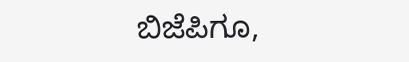ಬಿಜೆಪಿಗೂ,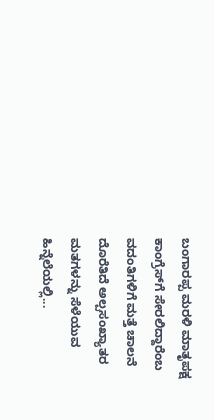ಬಂಗಾರಪ್ಪ ಮರಳಿ ಮಾತೃಪಕ್ಷ ಕಾಂಗ್ರೆಸ್‌ಗೆ ಸೇರಲಿದ್ದಾರೆಂಬ ವದಂತಿಗಳಿಗೆ ಮತ್ತೆ ಚಾಲನೆ ದೊರೆತಿದೆ ಅಲ್ಪಸಂಖ್ಯಾತರ ಮತಗಳನ್ನು ಸೆಳೆಯುವ ಹಿನ್ನೆಲೆಯಲ್ಲಿ...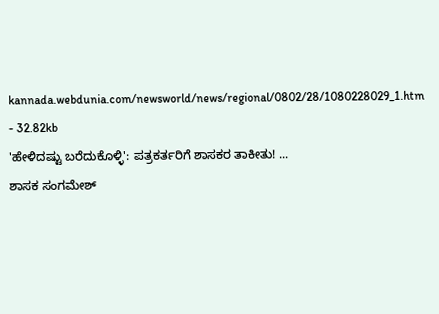kannada.webdunia.com/newsworld/news/regional/0802/28/1080228029_1.htm - 32.82kb
'ಹೇಳಿದಷ್ಟು ಬರೆದುಕೊಳ್ಳಿ': ಪತ್ರಕರ್ತರಿಗೆ ಶಾಸಕರ ತಾಕೀತು! ...
ಶಾಸಕ ಸಂಗಮೇಶ್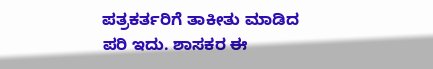ಪತ್ರಕರ್ತರಿಗೆ ತಾಕೀತು ಮಾಡಿದ ಪರಿ ಇದು. ಶಾಸಕರ ಈ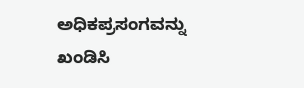ಅಧಿಕಪ್ರಸಂಗವನ್ನು ಖಂಡಿಸಿ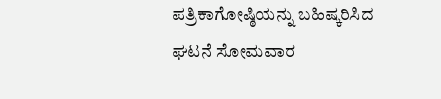ಪತ್ರಿಕಾಗೋಷ್ಠಿಯನ್ನು ಬಹಿಷ್ಕರಿಸಿದ ಘಟನೆ ಸೋಮವಾರ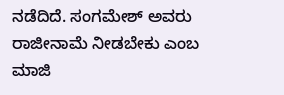ನಡೆದಿದೆ. ಸಂಗಮೇಶ್ ಅವರು ರಾಜೀನಾಮೆ ನೀಡಬೇಕು ಎಂಬ ಮಾಜಿ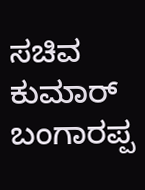ಸಚಿವ ಕುಮಾರ್ ಬಂಗಾರಪ್ಪ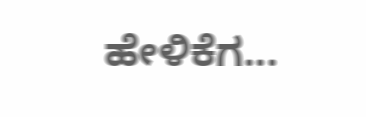ಹೇಳಿಕೆಗ...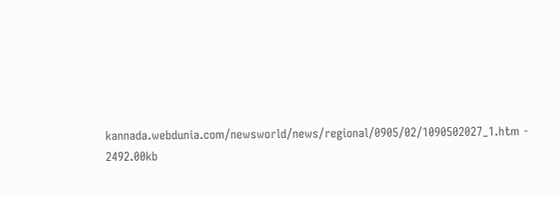kannada.webdunia.com/newsworld/news/regional/0905/02/1090502027_1.htm - 2492.00kb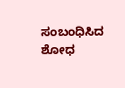ಸಂಬಂಧಿಸಿದ ಶೋಧ